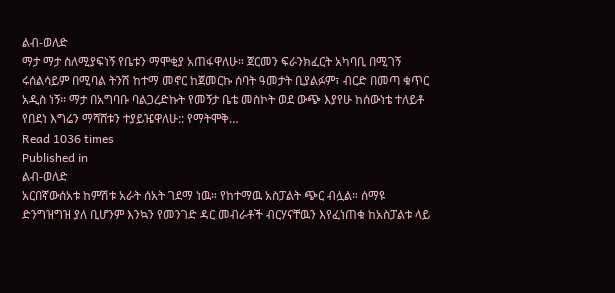ልብ-ወለድ
ማታ ማታ ስለሚያፍነኝ የቤቱን ማሞቂያ አጠፋዋለሁ። ጀርመን ፍራንክፈርት አካባቢ በሚገኝ ሩሰልሳይም በሚባል ትንሽ ከተማ መኖር ከጀመርኩ ሰባት ዓመታት ቢያልፉም፣ ብርድ በመጣ ቁጥር አዲስ ነኝ፡፡ ማታ በአግባቡ ባልጋረድኩት የመኝታ ቤቴ መስኮት ወደ ውጭ እያየሁ ከሰውነቴ ተለይቶ የበደነ እግሬን ማሻሸቱን ተያይዤዋለሁ:: የማትሞቅ…
Read 1036 times
Published in
ልብ-ወለድ
አርበኛውሰአቱ ከምሽቱ አራት ሰአት ገደማ ነዉ። የከተማዉ አስፓልት ጭር ብሏል። ሰማዩ ድንግዝግዝ ያለ ቢሆንም እንኳን የመንገድ ዳር መብራቶች ብርሃናቸዉን እየፈነጠቁ ከአስፓልቱ ላይ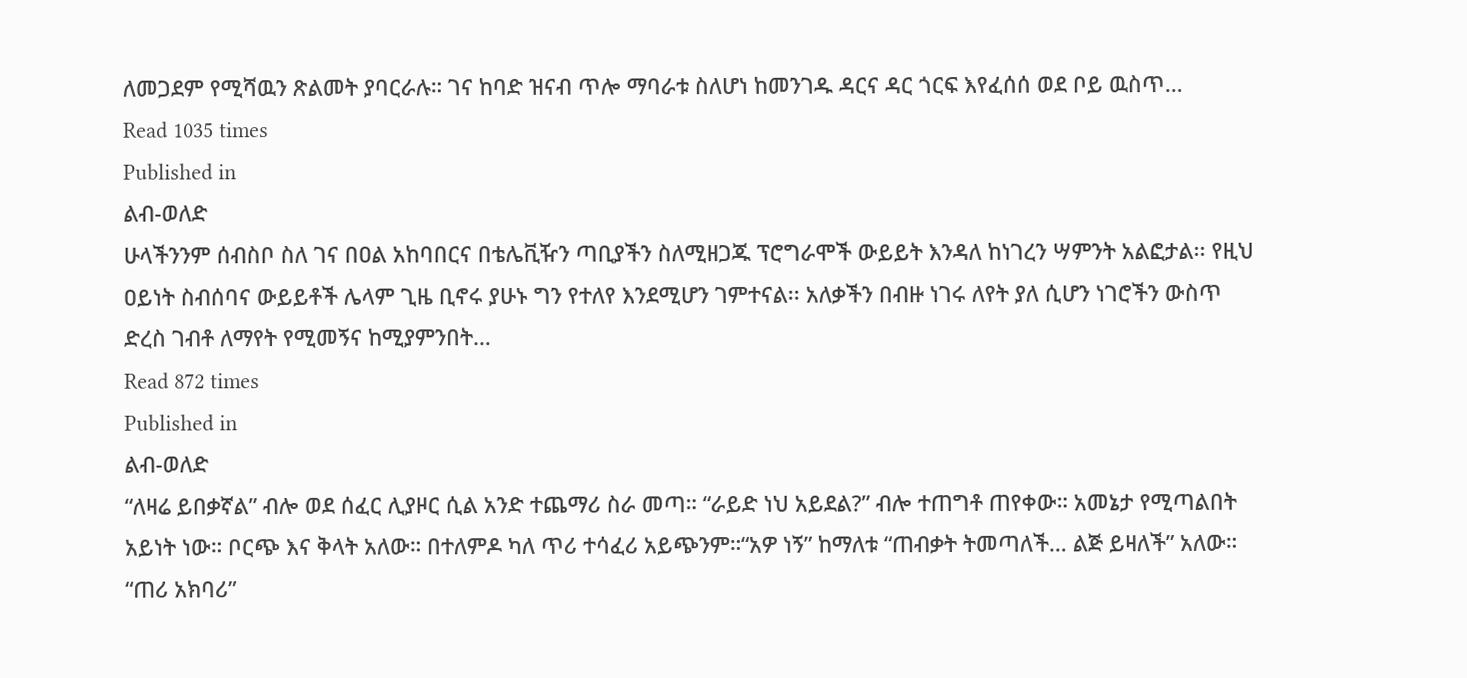ለመጋደም የሚሻዉን ጽልመት ያባርራሉ። ገና ከባድ ዝናብ ጥሎ ማባራቱ ስለሆነ ከመንገዱ ዳርና ዳር ጎርፍ እየፈሰሰ ወደ ቦይ ዉስጥ…
Read 1035 times
Published in
ልብ-ወለድ
ሁላችንንም ሰብስቦ ስለ ገና በዐል አከባበርና በቴሌቪዥን ጣቢያችን ስለሚዘጋጁ ፕሮግራሞች ውይይት እንዳለ ከነገረን ሣምንት አልፎታል፡፡ የዚህ ዐይነት ስብሰባና ውይይቶች ሌላም ጊዜ ቢኖሩ ያሁኑ ግን የተለየ እንደሚሆን ገምተናል፡፡ አለቃችን በብዙ ነገሩ ለየት ያለ ሲሆን ነገሮችን ውስጥ ድረስ ገብቶ ለማየት የሚመኝና ከሚያምንበት…
Read 872 times
Published in
ልብ-ወለድ
“ለዛሬ ይበቃኛል” ብሎ ወደ ሰፈር ሊያዞር ሲል አንድ ተጨማሪ ስራ መጣ። “ራይድ ነህ አይደል?” ብሎ ተጠግቶ ጠየቀው። አመኔታ የሚጣልበት አይነት ነው። ቦርጭ እና ቅላት አለው። በተለምዶ ካለ ጥሪ ተሳፈሪ አይጭንም።“አዎ ነኝ” ከማለቱ “ጠብቃት ትመጣለች… ልጅ ይዛለች” አለው። “ጠሪ አክባሪ”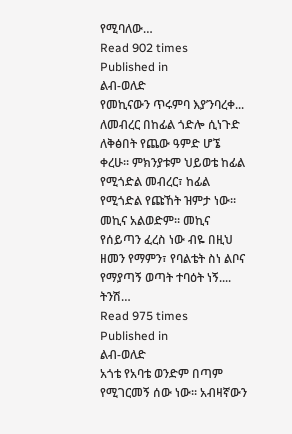የሚባለው…
Read 902 times
Published in
ልብ-ወለድ
የመኪናውን ጥሩምባ እያ’ንባረቀ... ለመብረር በከፊል ጎድሎ ሲነጉድ ለቅፅበት የጨው ዓምድ ሆኜ ቀረሁ። ምክንያቱም ህይወቴ ከፊል የሚጎድል መብረር፣ ከፊል የሚጎድል የጩኸት ዝምታ ነው። መኪና አልወድም። መኪና የሰይጣን ፈረስ ነው ብዬ በዚህ ዘመን የማምን፣ የባልቴት ስነ ልቦና የማያጣኝ ወጣት ተባዕት ነኝ.... ትንሽ…
Read 975 times
Published in
ልብ-ወለድ
አጎቴ የአባቴ ወንድም በጣም የሚገርመኝ ሰው ነው፡፡ አብዛኛውን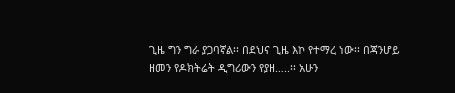ጊዜ ግን ግራ ያጋባኛል፡፡ በደህና ጊዜ እኮ የተማረ ነው፡፡ በጃንሆይ ዘመን የዶክትሬት ዲግሪውን የያዘ…..፡፡ አሁን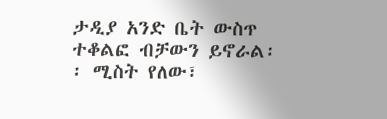ታዲያ አንድ ቤት ውስጥ ተቆልፎ ብቻውን ይኖራል፡፡ ሚስት የለው፣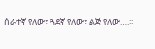ሰራተኛ የለው፣ ጓደኛ የለው፣ ልጅ የለው….፡፡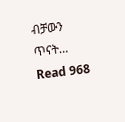ብቻውን ጥናት…
Read 968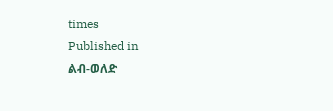times
Published in
ልብ-ወለድ